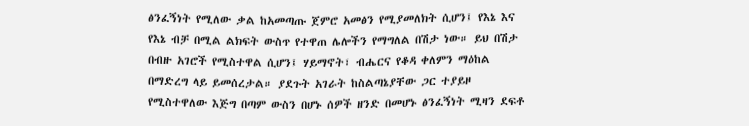ፅንፈኝነት የሚለው ቃል ከአመጣጡ ጀምሮ አመፅን የሚያመለክት ሲሆን፤ የእኔ እና የእኔ ብቻ በሚል ልክፍት ውስጥ የተዋጠ ሌሎችን የማግለል በሽታ ነው። ይህ በሽታ በብዙ አገሮች የሚስተዋል ሲሆን፤ ሃይማኖት፣ ብሔርና የቆዳ ቀለምን ማዕከል በማድረግ ላይ ይመሰረታል። ያደጉት አገራት ከስልጣኔያቸው ጋር ተያይዞ የሚስተዋለው እጅግ በጣም ውስን በሆኑ ሰዎች ዘንድ በመሆኑ ፅንፈኝነት ሚዛን ደፍቶ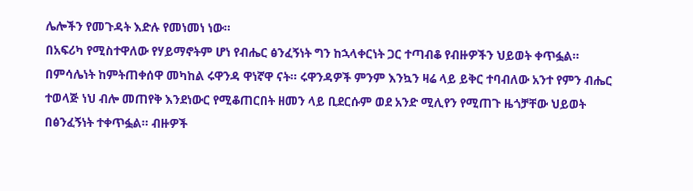ሌሎችን የመጉዳት እድሉ የመነመነ ነው።
በአፍሪካ የሚስተዋለው የሃይማኖትም ሆነ የብሔር ፅንፈኝነት ግን ከኋላቀርነት ጋር ተጣብቆ የብዙዎችን ህይወት ቀጥፏል። በምሳሌነት ከምትጠቀሰዋ መካከል ሩዋንዳ ዋነኛዋ ናት። ሩዋንዳዎች ምንም እንኳን ዛሬ ላይ ይቅር ተባብለው አንተ የምን ብሔር ተወላጅ ነህ ብሎ መጠየቅ እንደነውር የሚቆጠርበት ዘመን ላይ ቢደርሱም ወደ አንድ ሚሊየን የሚጠጉ ዜጎቻቸው ህይወት በፅንፈኝነት ተቀጥፏል። ብዙዎች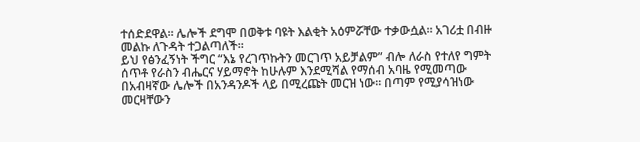ተሰድደዋል። ሌሎች ደግሞ በወቅቱ ባዩት እልቂት አዕምሯቸው ተቃውሷል። አገሪቷ በብዙ መልኩ ለጉዳት ተጋልጣለች።
ይህ የፅንፈኝነት ችግር “እኔ የረገጥኩትን መርገጥ አይቻልም” ብሎ ለራስ የተለየ ግምት ሰጥቶ የራስን ብሔርና ሃይማኖት ከሁሉም እንደሚሻል የማሰብ አባዜ የሚመጣው በአብዛኛው ሌሎች በአንዳንዶች ላይ በሚረጩት መርዝ ነው። በጣም የሚያሳዝነው መርዛቸውን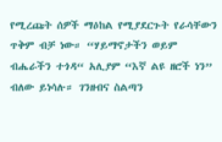የሚረጩት ሰዎች ማዕከል የሚያደርጉት የራሳቸውን ጥቅም ብቻ ነው። “ሃይማኖታችን ወይም ብሔራችን ተጎዳ“ አሊያም “እኛ ልዩ ዘሮች ነን” ብለው ይነሳሉ። ገንዘብና ስልጣን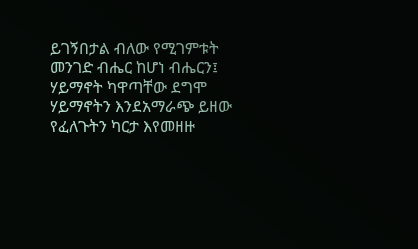ይገኝበታል ብለው የሚገምቱት መንገድ ብሔር ከሆነ ብሔርን፤ ሃይማኖት ካዋጣቸው ደግሞ ሃይማኖትን እንደአማራጭ ይዘው የፈለጉትን ካርታ እየመዘዙ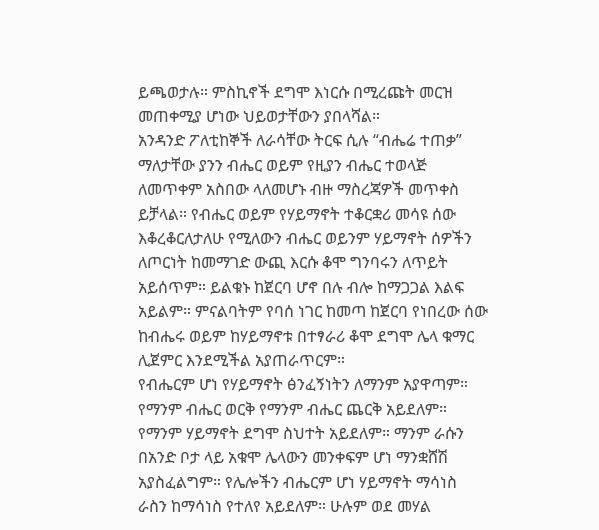ይጫወታሉ። ምስኪኖች ደግሞ እነርሱ በሚረጩት መርዝ መጠቀሚያ ሆነው ህይወታቸውን ያበላሻል።
አንዳንድ ፖለቲከኞች ለራሳቸው ትርፍ ሲሉ “ብሔሬ ተጠቃ” ማለታቸው ያንን ብሔር ወይም የዚያን ብሔር ተወላጅ ለመጥቀም አስበው ላለመሆኑ ብዙ ማስረጃዎች መጥቀስ ይቻላል። የብሔር ወይም የሃይማኖት ተቆርቋሪ መሳዩ ሰው እቆረቆርለታለሁ የሚለውን ብሔር ወይንም ሃይማኖት ሰዎችን ለጦርነት ከመማገድ ውጪ እርሱ ቆሞ ግንባሩን ለጥይት አይሰጥም። ይልቁኑ ከጀርባ ሆኖ በሉ ብሎ ከማጋጋል እልፍ አይልም። ምናልባትም የባሰ ነገር ከመጣ ከጀርባ የነበረው ሰው ከብሔሩ ወይም ከሃይማኖቱ በተፃራሪ ቆሞ ደግሞ ሌላ ቁማር ሊጀምር እንደሚችል አያጠራጥርም።
የብሔርም ሆነ የሃይማኖት ፅንፈኝነትን ለማንም አያዋጣም። የማንም ብሔር ወርቅ የማንም ብሔር ጨርቅ አይደለም። የማንም ሃይማኖት ደግሞ ስህተት አይደለም። ማንም ራሱን በአንድ ቦታ ላይ አቁሞ ሌላውን መንቀፍም ሆነ ማንቋሸሽ አያስፈልግም። የሌሎችን ብሔርም ሆነ ሃይማኖት ማሳነስ ራስን ከማሳነስ የተለየ አይደለም። ሁሉም ወደ መሃል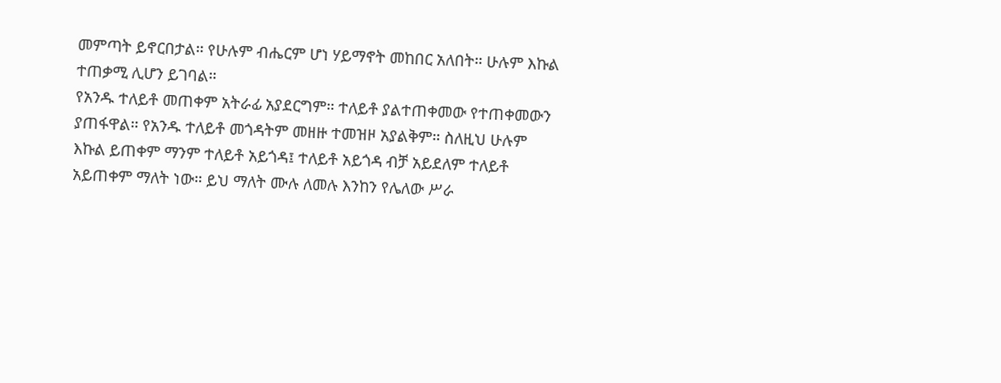መምጣት ይኖርበታል። የሁሉም ብሔርም ሆነ ሃይማኖት መከበር አለበት። ሁሉም እኩል ተጠቃሚ ሊሆን ይገባል።
የአንዱ ተለይቶ መጠቀም አትራፊ አያደርግም። ተለይቶ ያልተጠቀመው የተጠቀመውን ያጠፋዋል። የአንዱ ተለይቶ መጎዳትም መዘዙ ተመዝዞ አያልቅም። ስለዚህ ሁሉም እኩል ይጠቀም ማንም ተለይቶ አይጎዳ፤ ተለይቶ አይጎዳ ብቻ አይደለም ተለይቶ አይጠቀም ማለት ነው። ይህ ማለት ሙሉ ለመሉ እንከን የሌለው ሥራ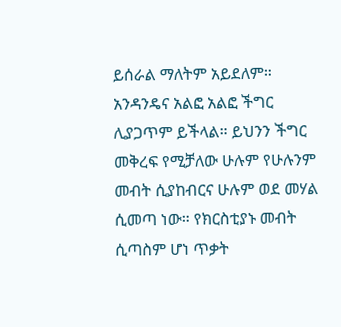ይሰራል ማለትም አይደለም።
አንዳንዴና አልፎ አልፎ ችግር ሊያጋጥም ይችላል። ይህንን ችግር መቅረፍ የሚቻለው ሁሉም የሁሉንም መብት ሲያከብርና ሁሉም ወደ መሃል ሲመጣ ነው። የክርስቲያኑ መብት ሲጣስም ሆነ ጥቃት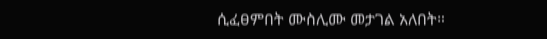ሲፈፀምበት ሙስሊሙ መታገል አለበት።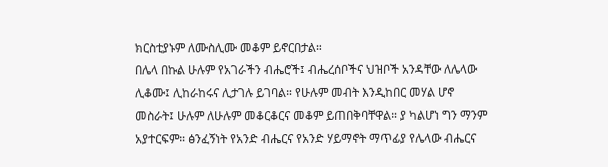ክርስቲያኑም ለሙስሊሙ መቆም ይኖርበታል።
በሌላ በኩል ሁሉም የአገራችን ብሔሮች፤ ብሔረሰቦችና ህዝቦች አንዳቸው ለሌላው ሊቆሙ፤ ሊከራከሩና ሊታገሉ ይገባል። የሁሉም መብት እንዲከበር መሃል ሆኖ መስራት፤ ሁሉም ለሁሉም መቆርቆርና መቆም ይጠበቅባቸዋል። ያ ካልሆነ ግን ማንም አያተርፍም። ፅንፈኝነት የአንድ ብሔርና የአንድ ሃይማኖት ማጥፊያ የሌላው ብሔርና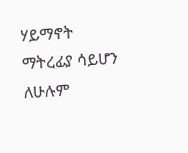ሃይማኖት ማትረፊያ ሳይሆን ለሁሉም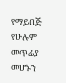የማይበጅ የሁሉም መጥፊያ መሆኑን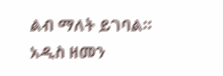ልብ ማለት ይገባል።
አዲስ ዘመን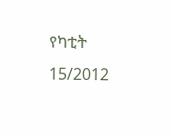የካቲት 15/2012